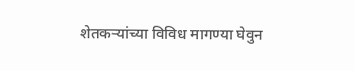शेतकऱ्यांच्या विविध मागण्या घेवुन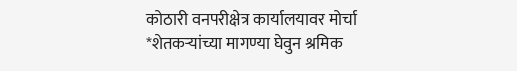कोठारी वनपरीक्षेत्र कार्यालयावर मोर्चा
*शेतकऱ्यांच्या मागण्या घेवुन श्रमिक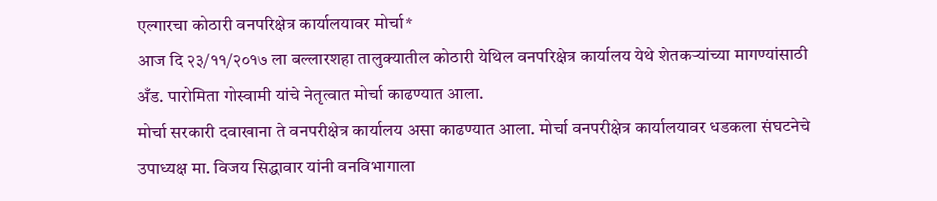एल्गारचा कोठारी वनपरिक्षेत्र कार्यालयावर मोर्चा*
आज दि २३/११/२०१७ ला बल्लारशहा तालुक्यातील कोठारी येथिल वनपरिक्षेत्र कार्यालय येथे शेतकऱ्यांच्या मागण्यांसाठी अँड. पारोमिता गोस्वामी यांचे नेतृत्वात मोर्चा काढण्यात आला.
मोर्चा सरकारी दवाखाना ते वनपरीक्षेत्र कार्यालय असा काढण्यात आला. मोर्चा वनपरीक्षेत्र कार्यालयावर धडकला संघटनेचे उपाध्यक्ष मा. विजय सिद्धावार यांनी वनविभागाला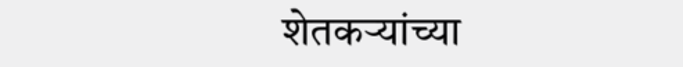शेतकऱ्यांच्या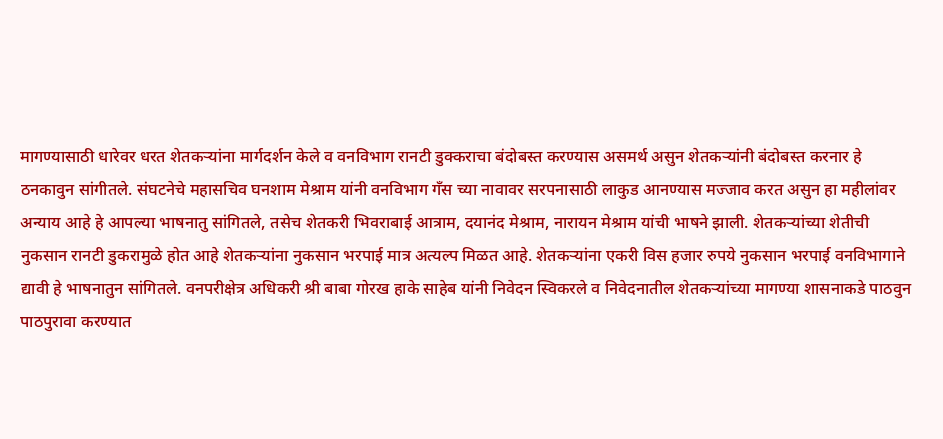मागण्यासाठी धारेवर धरत शेतकऱ्यांना मार्गदर्शन केले व वनविभाग रानटी डुक्कराचा बंदोबस्त करण्यास असमर्थ असुन शेतकऱ्यांनी बंदोबस्त करनार हे ठनकावुन सांगीतले. संघटनेचे महासचिव घनशाम मेश्राम यांनी वनविभाग गँस च्या नावावर सरपनासाठी लाकुड आनण्यास मज्जाव करत असुन हा महीलांवर अन्याय आहे हे आपल्या भाषनातु सांगितले, तसेच शेतकरी भिवराबाई आत्राम, दयानंद मेश्राम, नारायन मेश्राम यांची भाषने झाली. शेतकऱ्यांच्या शेतीची नुकसान रानटी डुकरामुळे होत आहे शेतकऱ्यांना नुकसान भरपाई मात्र अत्यल्प मिळत आहे. शेतकऱ्यांना एकरी विस हजार रुपये नुकसान भरपाई वनविभागाने द्यावी हे भाषनातुन सांगितले. वनपरीक्षेत्र अधिकरी श्री बाबा गोरख हाके साहेब यांनी निवेदन स्विकरले व निवेदनातील शेतकऱ्यांच्या मागण्या शासनाकडे पाठवुन पाठपुरावा करण्यात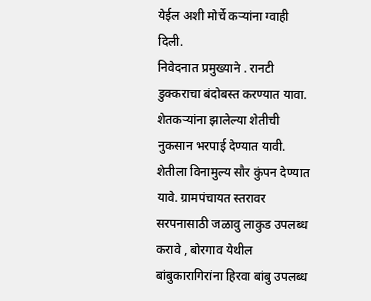येईल अशी मोर्चे कऱ्यांना ग्वाही दिली.
निवेदनात प्रमुख्याने . रानटी डुक्कराचा बंदोबस्त करण्यात यावा. शेतकऱ्यांना झालेल्या शेतीची नुकसान भरपाई देण्यात यावी. शेतीला विनामुल्य सौर कुंपन देण्यात यावे. ग्रामपंचायत स्तरावर सरपनासाठी जळावु लाकुड उपलब्ध करावे , बोरगाव येथील बांबुकारागिरांना हिरवा बांबु उपलब्ध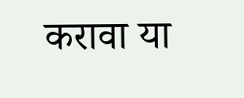करावा या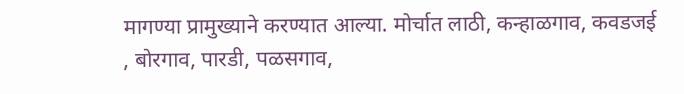मागण्या प्रामुख्याने करण्यात आल्या. मोर्चात लाठी, कन्हाळगाव, कवडजई , बोरगाव, पारडी, पळसगाव,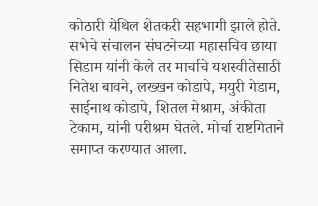कोठारी येथिल शेतकरी सहभागी झाले होते.
सभेचे संचालन संघटनेच्या महासचिव छाया सिडाम यांनी केले तर मार्चाचे यशस्वीतेसाठी नितेश बावने, लख्खन कोडापे, मयुरी गेडाम, साईनाथ कोडापे, शितल मेश्राम, अंकीता टेकाम, यांनी परीश्रम घेतले. मोर्चा राष्टगिताने समाप्त करण्यात आला.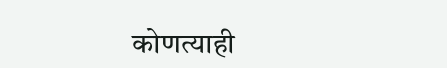कोणत्याही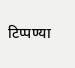टिप्पण्या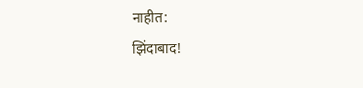नाहीत:
झिंदाबाद!